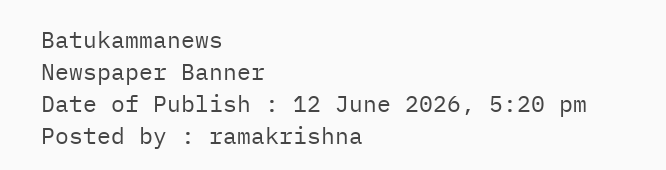Batukammanews
Newspaper Banner
Date of Publish : 12 June 2026, 5:20 pm Posted by : ramakrishna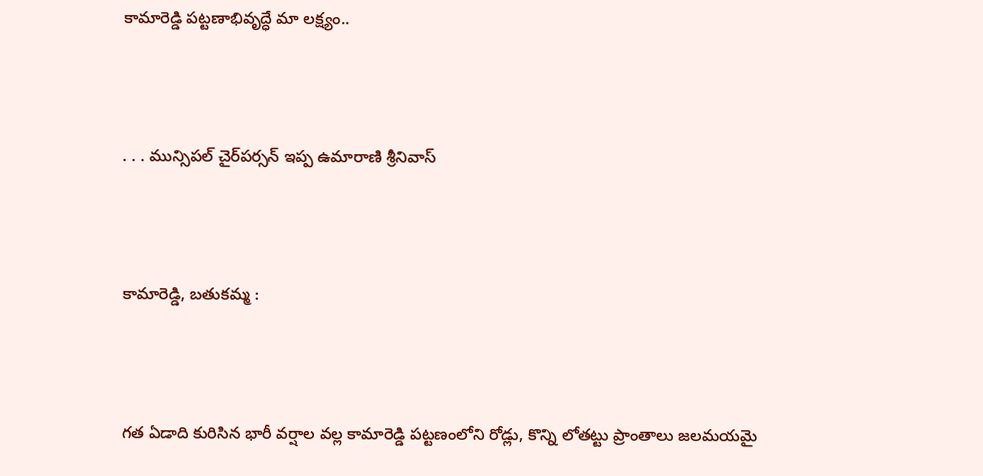కామారెడ్డి పట్టణాభివృద్ధే మా లక్ష్యం..



. . . మున్సిపల్ చైర్‌పర్సన్ ఇప్ప ఉమారాణి శ్రీనివాస్



కామారెడ్డి, బతుకమ్మ :



గత ఏడాది కురిసిన భారీ వర్షాల వల్ల కామారెడ్డి పట్టణంలోని రోడ్లు, కొన్ని లోతట్టు ప్రాంతాలు జలమయమై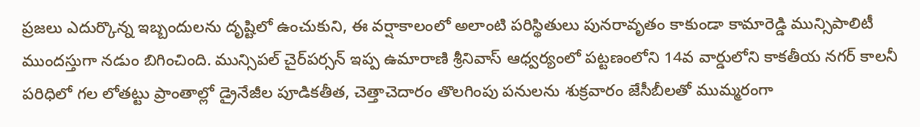ప్రజలు ఎదుర్కొన్న ఇబ్బందులను దృష్టిలో ఉంచుకుని, ఈ వర్షాకాలంలో అలాంటి పరిస్థితులు పునరావృతం కాకుండా కామారెడ్డి మున్సిపాలిటీ ముందస్తుగా నడుం బిగించింది. మున్సిపల్ చైర్‌పర్సన్ ఇప్ప ఉమారాణి శ్రీనివాస్ ఆధ్వర్యంలో పట్టణంలోని 14వ వార్డులోని కాకతీయ నగర్ కాలనీ పరిధిలో గల లోతట్టు ప్రాంతాల్లో డ్రైనేజీల పూడికతీత, చెత్తాచెదారం తొలగింపు పనులను శుక్రవారం జేసీబీలతో ముమ్మరంగా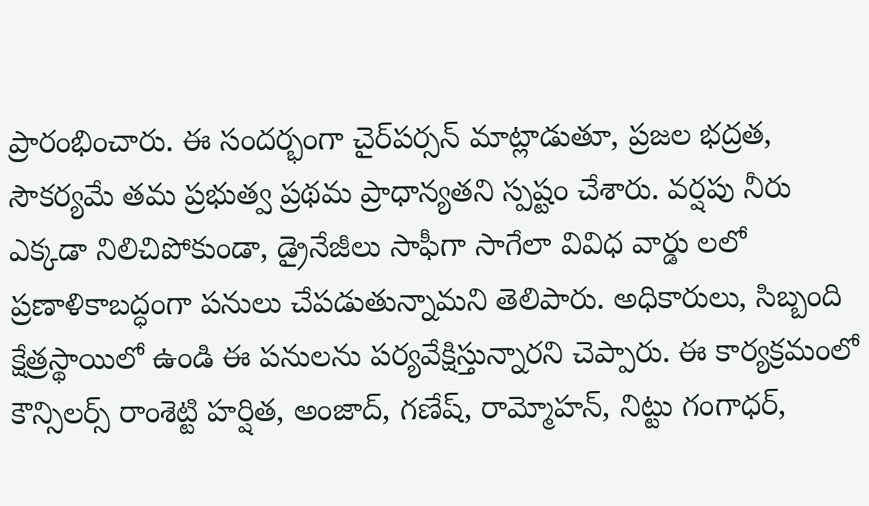ప్రారంభించారు. ఈ సందర్భంగా చైర్‌పర్సన్ మాట్లాడుతూ, ప్రజల భద్రత, సౌకర్యమే తమ ప్రభుత్వ ప్రథమ ప్రాధాన్యతని స్పష్టం చేశారు. వర్షపు నీరు ఎక్కడా నిలిచిపోకుండా, డ్రైనేజీలు సాఫీగా సాగేలా వివిధ వార్డు లలో ప్రణాళికాబద్ధంగా పనులు చేపడుతున్నామని తెలిపారు. అధికారులు, సిబ్బంది క్షేత్రస్థాయిలో ఉండి ఈ పనులను పర్యవేక్షిస్తున్నారని చెప్పారు. ఈ కార్యక్రమంలో కౌన్సిలర్స్ రాంశెట్టి హర్షిత, అంజాద్, గణేష్, రామ్మోహన్, నిట్టు గంగాధర్,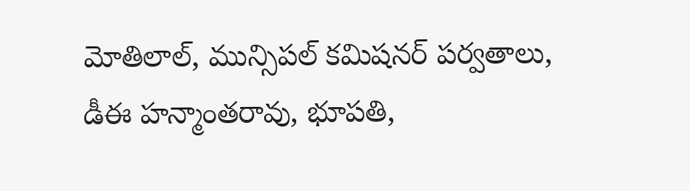మోతిలాల్, మున్సిపల్ కమిషనర్ పర్వతాలు, డీఈ హన్మాంతరావు, భూపతి,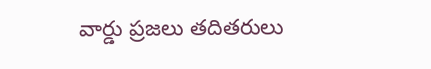వార్డు ప్రజలు తదితరులు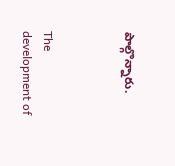పాల్గొన్నారు.



The development of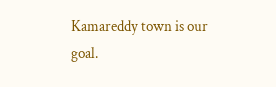Kamareddy town is our goal.